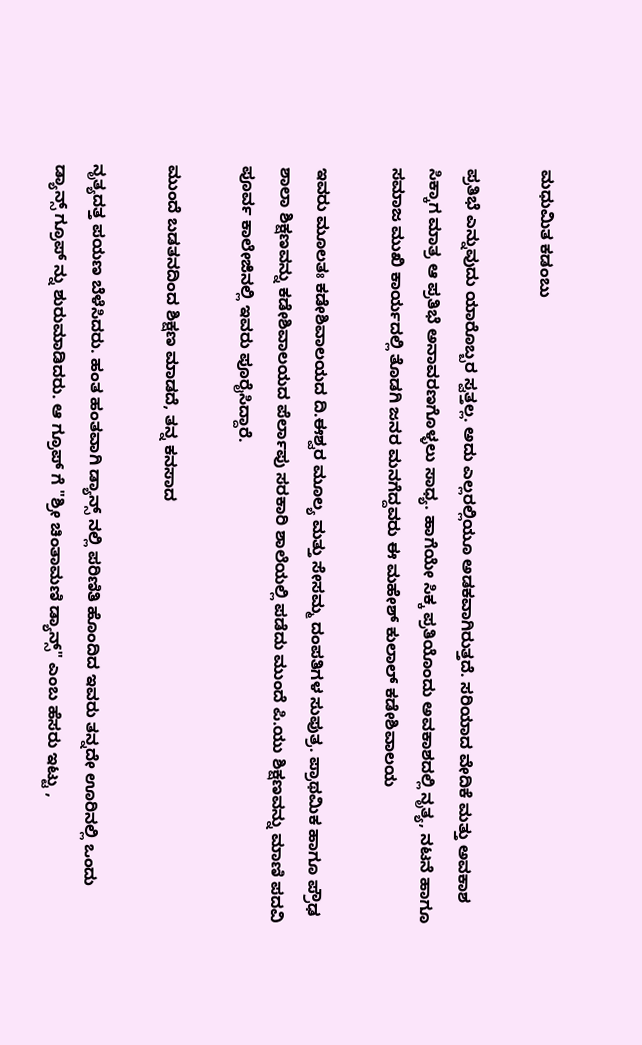ಮಧುಮಿತ ಕಡಂಬು

ಪ್ರತಿಭೆ ಎನ್ನುವುದು ಯಾರೊಬ್ಬರ ಸ್ವತ್ತಲ್ಲ. ಅದು ಎಲ್ಲರಲ್ಲಿಯೂ ಅಡಕವಾಗಿರುತ್ತದೆ. ಸರಿಯಾದ ವೇದಿಕೆ ಮತ್ತು ಅವಕಾಶ ಸಿಕ್ಕಾಗ ಮಾತ್ರ ಆ ಪ್ರತಿಭೆ ಅನಾವರಣಗೊಳ್ಳಲು ಸಾಧ್ಯ. ಹಾಗೆಯೇ ಸಿಕ್ಕ ಪ್ರತಿಯೊಂದು ಅವಕಾಶದಲ್ಲಿ ನೃತ್ಯ, ನಟನೆ ಹಾಗೂ ಸಮಾಜ ಮುಖಿ ಕಾರ್ಯದಲ್ಲಿ ತೊಡಗಿ ಜನರ ಮನಗೆದ್ದವರು ಈ ಮಹೇಶ್ ಕುಲಾಲ್ ಕಡೇಶಿವಾಲಯ

ಇವರು ಮೂಲತಃ ಕಡೇಶಿವಾಲಯದ ದಿ.ಈಶ್ವರ ಮೂಲ್ಯ ಮತ್ತು ಸೇಸಮ್ಮ ದಂಪತಿಗಳ ಸುಪುತ್ರ. ಪ್ರಾಥಮಿಕ ಹಾಗೂ ಪ್ರೌಢ ಶಾಲಾ ಶಿಕ್ಷಣವನ್ನು ಕಡೇಶಿವಾಲಯದ ಪೆರ್ಲಾಪು ಸರಕಾರಿ ಶಾಲೆಯಲ್ಲಿ ಪಡೆದು ಮುಂದೆ ಪಿ.ಯು ಶಿಕ್ಷಣವನ್ನು ಮಾಣಿ ಪದವಿ ಪೂರ್ವ ಕಾಲೇಜಿನಲ್ಲಿ ಇವರು ಪೂರೈಸಿದ್ದಾರೆ.

ಮುಂದೆ ಬಡತನದಿಂದ ಶಿಕ್ಷಣ ಮಾಡದೆ, ತನ್ನ ಕನಸಾದ

ನೃತ್ಯದತ್ತ ಪಯಣ ಬೆಳೆಸಿದರು. ಹಂತ ಹಂತವಾಗಿ ಡ್ಯಾನ್ಸ್ ನಲ್ಲಿ ಪರಿಣಿತಿ ಹೊಂದಿದ ಇವರು ತನ್ನದೇ ಊರಿನಲ್ಲಿ ಒಂದು ಡ್ಯಾನ್ಸ್ ಗ್ರೂಪ್ ನ್ನು ಶುರುಮಾಡಿದರು. ಆ ಗ್ರೂಪ್ ಗೆ "ಶ್ರೀ ಚಿಂತಾಮಣಿ ಡ್ಯಾನ್ಸ್" ಎಂಬ ಹೆಸರು ಇಟ್ಟು ,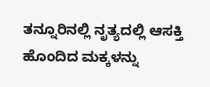ತನ್ನೂರಿನಲ್ಲಿ ನೃತ್ಯದಲ್ಲಿ ಆಸಕ್ತಿ ಹೊಂದಿದ ಮಕ್ಕಳನ್ನು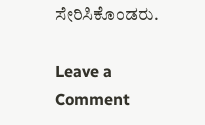ಸೇರಿಸಿಕೊಂಡರು.

Leave a Comment